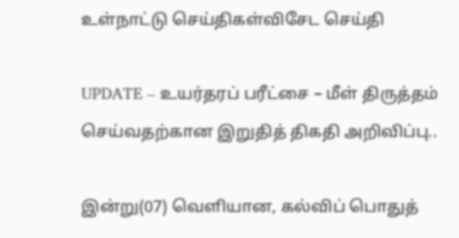உள்நாட்டு செய்திகள்விசேட செய்தி

UPDATE – உயர்தரப் பரீட்சை – மீள் திருத்தம் செய்வதற்கான இறுதித் திகதி அறிவிப்பு..

இன்று(07) வெளியான, கல்விப் பொதுத்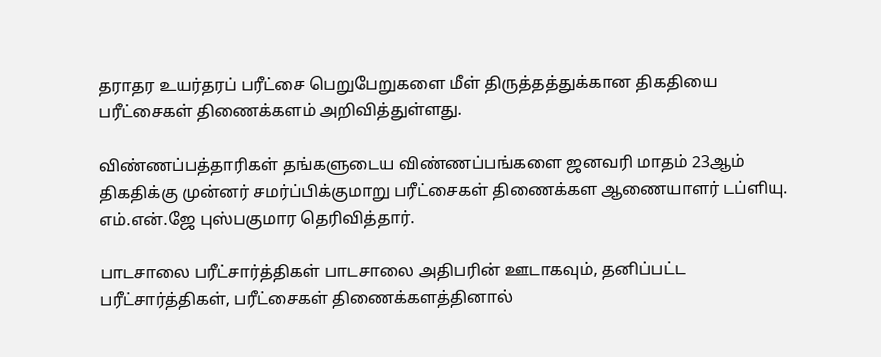தராதர உயர்தரப் பரீட்சை பெறுபேறுகளை மீள் திருத்தத்துக்கான திகதியை பரீட்சைகள் திணைக்களம் அறிவித்துள்ளது.

விண்ணப்பத்தாரிகள் தங்களுடைய விண்ணப்பங்களை ஜனவரி மாதம் 23ஆம் திகதிக்கு முன்னர் சமர்ப்பிக்குமாறு பரீட்சைகள் திணைக்கள ஆணையாளர் டப்ளியு. எம்.என்.ஜே புஸ்பகுமார தெரிவித்தார்.

பாடசாலை பரீட்சார்த்திகள் பாடசாலை அதிபரின் ஊடாகவும், தனிப்பட்ட பரீட்சார்த்திகள், பரீட்சைகள் திணைக்களத்தினால்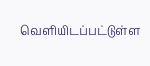வெளியிடப்பட்டுள்ள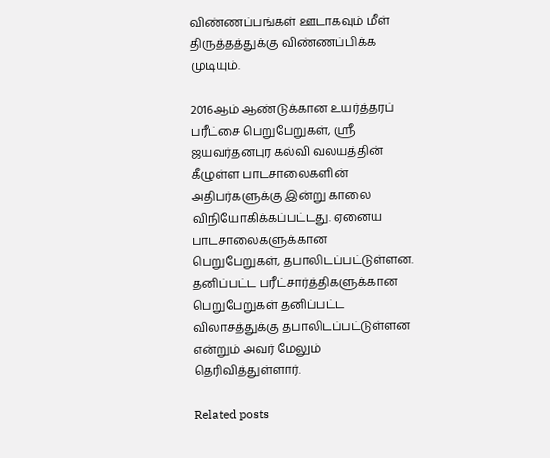விண்ணப்பங்கள் ஊடாகவும் மீள் திருத்தத்துக்கு விண்ணப்பிக்க முடியும்.

2016ஆம் ஆண்டுக்கான உயர்த்தரப் பரீட்சை பெறுபேறுகள், ஸ்ரீ ஜயவர்தனபுர கல்வி வலயத்தின் கீழுள்ள பாடசாலைகளின் அதிபர்களுக்கு இன்று காலை விநியோகிக்கப்பட்டது. ஏனைய பாடசாலைகளுக்கான பெறுபேறுகள், தபாலிடப்பட்டுள்ளன. தனிப்பட்ட பரீட்சார்த்திகளுக்கான பெறுபேறுகள் தனிப்பட்ட விலாசத்துக்கு தபாலிடப்பட்டுள்ளன என்றும் அவர் மேலும் தெரிவித்துள்ளார்.

Related posts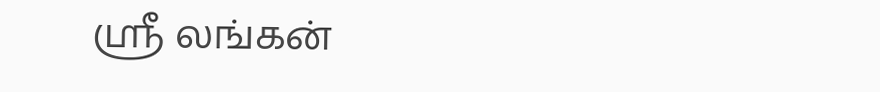ஸ்ரீ லங்கன்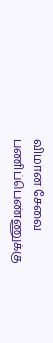விமான சேவை பணிப்பெண்ணுக்கு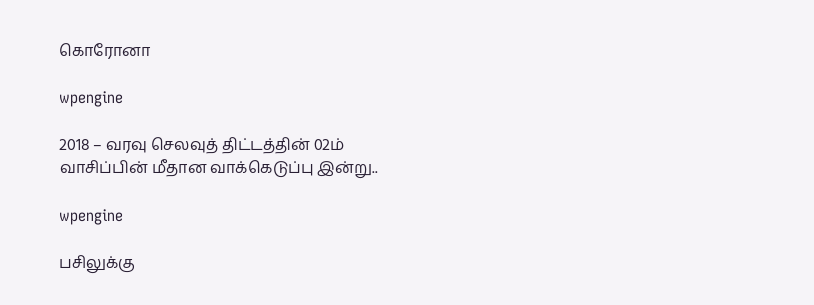கொரோனா

wpengine

2018 – வரவு செலவுத் திட்டத்தின் 02ம் வாசிப்பின் மீதான வாக்கெடுப்பு இன்று..

wpengine

பசிலுக்கு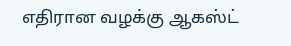எதிரான வழக்கு ஆகஸ்ட்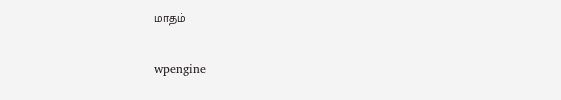மாதம்

wpengine